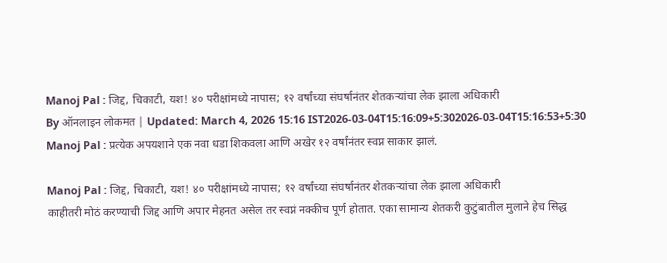Manoj Pal : जिद्द, चिकाटी, यश! ४० परीक्षांमध्ये नापास; १२ वर्षांच्या संघर्षानंतर शेतकऱ्यांचा लेक झाला अधिकारी
By ऑनलाइन लोकमत | Updated: March 4, 2026 15:16 IST2026-03-04T15:16:09+5:302026-03-04T15:16:53+5:30
Manoj Pal : प्रत्येक अपयशाने एक नवा धडा शिकवला आणि अखेर १२ वर्षांनंतर स्वप्न साकार झालं.

Manoj Pal : जिद्द, चिकाटी, यश! ४० परीक्षांमध्ये नापास; १२ वर्षांच्या संघर्षानंतर शेतकऱ्यांचा लेक झाला अधिकारी
काहीतरी मोठं करण्याची जिद्द आणि अपार मेहनत असेल तर स्वप्नं नक्कीच पूर्ण होतात. एका सामान्य शेतकरी कुटुंबातील मुलाने हेच सिद्ध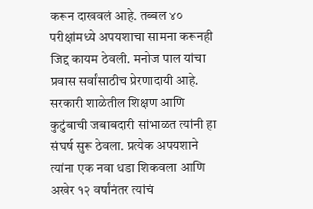करून दाखवलं आहे. तब्बल ४० परीक्षांमध्ये अपयशाचा सामना करूनही जिद्द कायम ठेवली. मनोज पाल यांचा प्रवास सर्वांसाठीच प्रेरणादायी आहे. सरकारी शाळेतील शिक्षण आणि कुटुंबाची जबाबदारी सांभाळत त्यांनी हा संघर्ष सुरू ठेवला. प्रत्येक अपयशाने त्यांना एक नवा धडा शिकवला आणि अखेर १२ वर्षांनंतर त्यांचं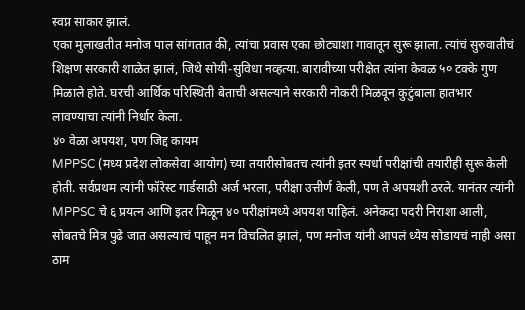स्वप्न साकार झालं.
एका मुलाखतीत मनोज पाल सांगतात की, त्यांचा प्रवास एका छोट्याशा गावातून सुरू झाला. त्यांचं सुरुवातीचं शिक्षण सरकारी शाळेत झालं, जिथे सोयी-सुविधा नव्हत्या. बारावीच्या परीक्षेत त्यांना केवळ ५० टक्के गुण मिळाले होते. घरची आर्थिक परिस्थिती बेताची असल्याने सरकारी नोकरी मिळवून कुटुंबाला हातभार लावण्याचा त्यांनी निर्धार केला.
४० वेळा अपयश, पण जिद्द कायम
MPPSC (मध्य प्रदेश लोकसेवा आयोग) च्या तयारीसोबतच त्यांनी इतर स्पर्धा परीक्षांची तयारीही सुरू केली होती. सर्वप्रथम त्यांनी फॉरेस्ट गार्डसाठी अर्ज भरला, परीक्षा उत्तीर्ण केली, पण ते अपयशी ठरले. यानंतर त्यांनी MPPSC चे ६ प्रयत्न आणि इतर मिळून ४० परीक्षांमध्ये अपयश पाहिलं. अनेकदा पदरी निराशा आली, सोबतचे मित्र पुढे जात असल्याचं पाहून मन विचलित झालं, पण मनोज यांनी आपलं ध्येय सोडायचं नाही असा ठाम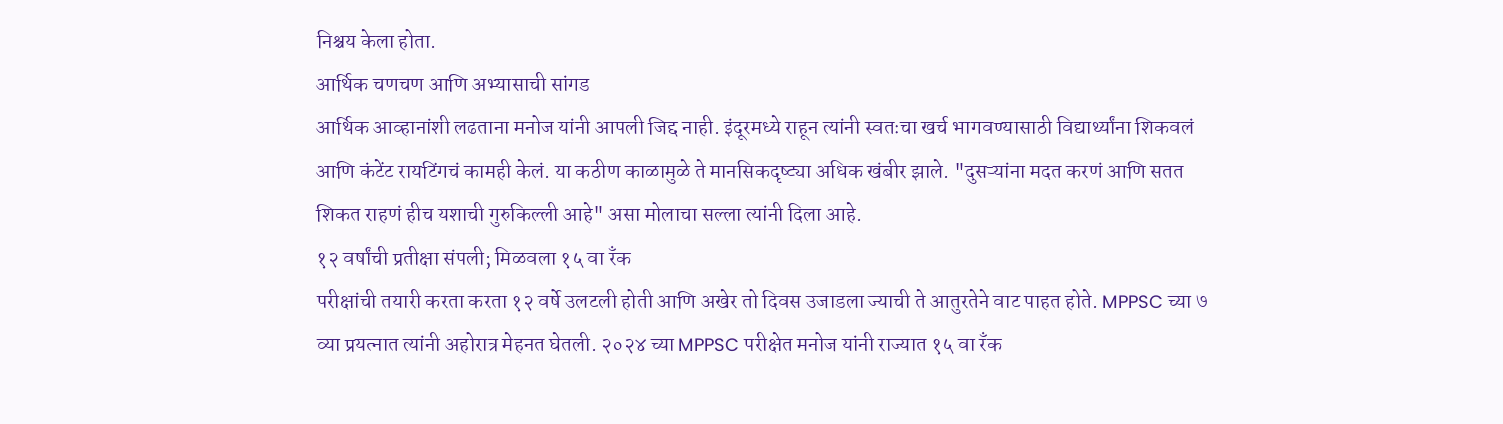निश्चय केला होता.
आर्थिक चणचण आणि अभ्यासाची सांगड
आर्थिक आव्हानांशी लढताना मनोज यांनी आपली जिद्द नाही. इंदूरमध्ये राहून त्यांनी स्वतःचा खर्च भागवण्यासाठी विद्यार्थ्यांना शिकवलं आणि कंटेंट रायटिंगचं कामही केलं. या कठीण काळामुळे ते मानसिकदृष्ट्या अधिक खंबीर झाले. "दुसऱ्यांना मदत करणं आणि सतत शिकत राहणं हीच यशाची गुरुकिल्ली आहे" असा मोलाचा सल्ला त्यांनी दिला आहे.
१२ वर्षांची प्रतीक्षा संपली; मिळवला १५ वा रँक
परीक्षांची तयारी करता करता १२ वर्षे उलटली होती आणि अखेर तो दिवस उजाडला ज्याची ते आतुरतेने वाट पाहत होते. MPPSC च्या ७ व्या प्रयत्नात त्यांनी अहोरात्र मेहनत घेतली. २०२४ च्या MPPSC परीक्षेत मनोज यांनी राज्यात १५ वा रँक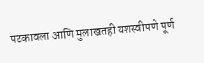पटकावला आणि मुलाखतही यशस्वीपणे पूर्ण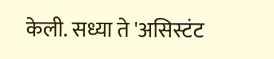केली. सध्या ते 'असिस्टंट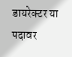डायरेक्टर या पदावर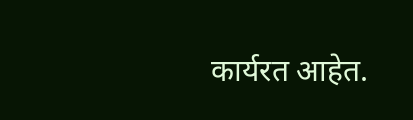कार्यरत आहेत.